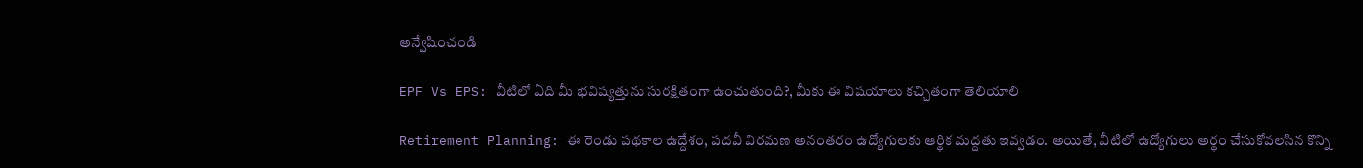అన్వేషించండి

EPF Vs EPS: వీటిలో ఏది మీ భవిష్యత్తును సురక్షితంగా ఉంచుతుంది?, మీకు ఈ విషయాలు కచ్చితంగా తెలియాలి

Retirement Planning: ఈ రెండు పథకాల ఉద్దేశం, పదవీ విరమణ అనంతరం ఉద్యోగులకు ఆర్థిక మద్దతు ఇవ్వడం. అయితే, వీటిలో ఉద్యోగులు అర్థం చేసుకోవలసిన కొన్ని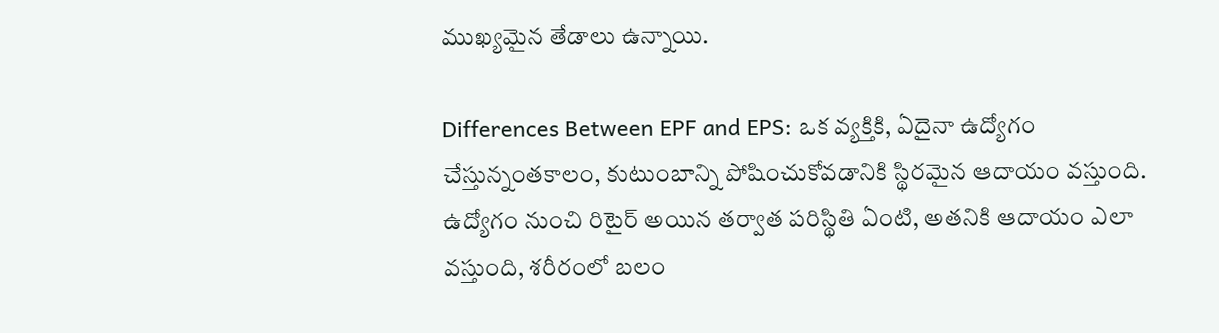ముఖ్యమైన తేడాలు ఉన్నాయి.

Differences Between EPF and EPS: ఒక వ్యక్తికి, ఏదైనా ఉద్యోగం చేస్తున్నంతకాలం, కుటుంబాన్ని పోషించుకోవడానికి స్థిరమైన ఆదాయం వస్తుంది. ఉద్యోగం నుంచి రిటైర్‌ అయిన తర్వాత పరిస్థితి ఏంటి, అతనికి ఆదాయం ఎలా వస్తుంది, శరీరంలో బలం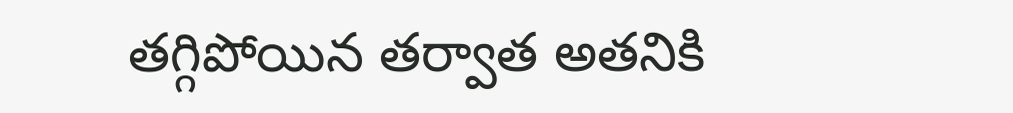తగ్గిపోయిన తర్వాత అతనికి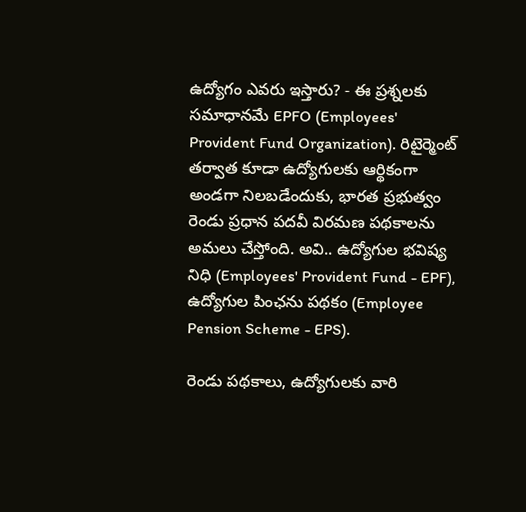ఉద్యోగం ఎవరు ఇస్తారు? - ఈ ప్రశ్నలకు సమాధానమే EPFO (Employees' Provident Fund Organization). రిటైర్మెంట్‌ తర్వాత కూడా ఉద్యోగులకు ఆర్థికంగా అండగా నిలబడేందుకు, భారత ప్రభుత్వం రెండు ప్రధాన పదవీ విరమణ పథకాలను అమలు చేస్తోంది. అవి.. ఉద్యోగుల భవిష్య నిధి (Employees' Provident Fund - EPF), ఉద్యోగుల పింఛను పథకం (Employee Pension Scheme - EPS).

రెండు పథకాలు, ఉద్యోగులకు వారి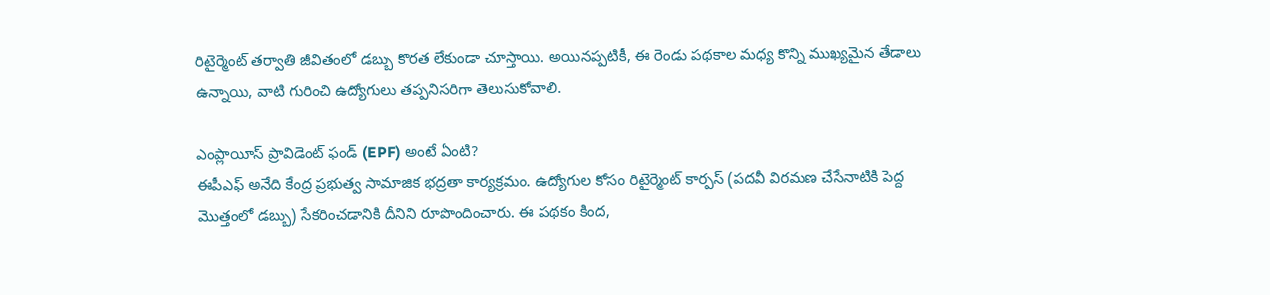రిటైర్మెంట్‌ తర్వాతి జీవితంలో డబ్బు కొరత లేకుండా చూస్తాయి. అయినప్పటికీ, ఈ రెండు పథకాల మధ్య కొన్ని ముఖ్యమైన తేడాలు ఉన్నాయి, వాటి గురించి ఉద్యోగులు తప్పనిసరిగా తెలుసుకోవాలి.

ఎంప్లాయీస్ ప్రావిడెంట్ ఫండ్ (EPF) అంటే ఏంటి?
ఈపీఎఫ్‌ అనేది కేంద్ర ప్రభుత్వ సామాజిక భద్రతా కార్యక్రమం. ఉద్యోగుల కోసం రిటైర్మెంట్‌ కార్పస్‌ (పదవీ విరమణ చేసేనాటికి పెద్ద మొత్తంలో డబ్బు) సేకరించడానికి దీనిని రూపొందించారు. ఈ పథకం కింద,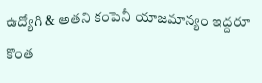ఉద్యోగి & అతని కంపెనీ యాజమాన్యం ఇద్దరూ కొంత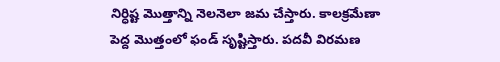నిర్ధిష్ట మొత్తాన్ని నెలనెలా జమ చేస్తారు. కాలక్రమేణా పెద్ద మొత్తంలో ఫండ్‌ సృష్టిస్తారు. పదవీ విరమణ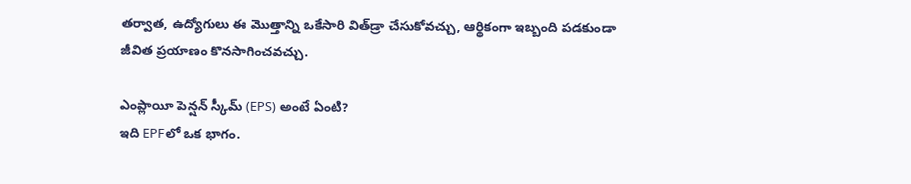తర్వాత, ఉద్యోగులు ఈ మొత్తాన్ని ఒకేసారి విత్‌డ్రా చేసుకోవచ్చు, ఆర్థికంగా ఇబ్బంది పడకుండా జీవిత ప్రయాణం కొనసాగించవచ్చు.

ఎంప్లాయీ పెన్షన్ స్కీమ్ (EPS) అంటే ఏంటి?
ఇది EPFలో ఒక భాగం.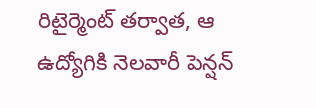రిటైర్మెంట్‌ తర్వాత, ఆ ఉద్యోగికి నెలవారీ పెన్షన్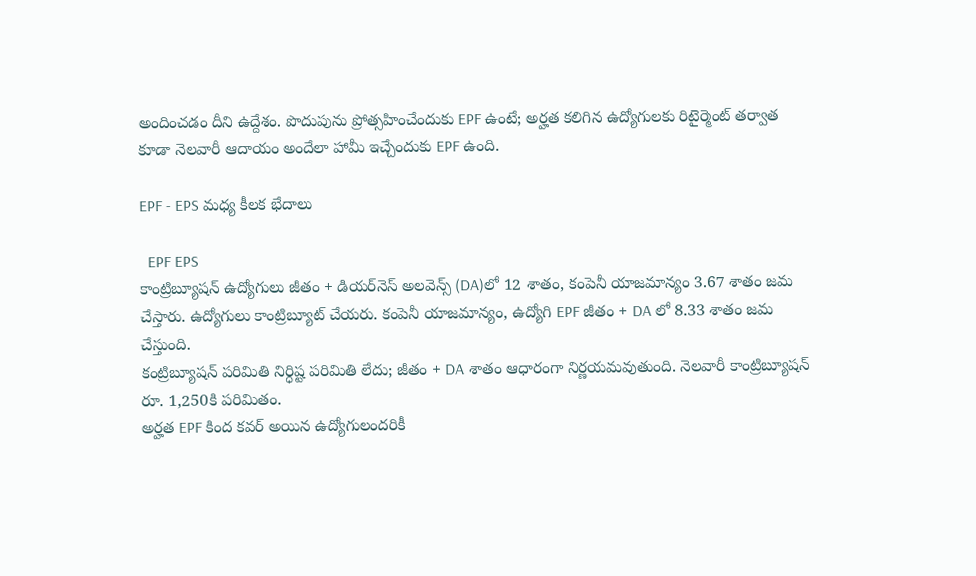అందించడం దీని ఉద్దేశం. పొదుపును ప్రోత్సహించేందుకు EPF ఉంటే; అర్హత కలిగిన ఉద్యోగులకు రిటైర్మెంట్‌ తర్వాత కూడా నెలవారీ ఆదాయం అందేలా హామీ ఇచ్చేందుకు EPF ఉంది.

EPF - EPS మధ్య కీలక భేదాలు

  EPF EPS
కాంట్రిబ్యూషన్‌ ఉద్యోగులు జీతం + డియర్‌నెస్ అలవెన్స్ (DA)లో 12 శాతం, కంపెనీ యాజమాన్యం 3.67 శాతం జమ చేస్తారు. ఉద్యోగులు కాంట్రిబ్యూట్‌ చేయరు. కంపెనీ యాజమాన్యం, ఉద్యోగి EPF జీతం + DA లో 8.33 శాతం జమ చేస్తుంది.
కంట్రిబ్యూషన్ పరిమితి నిర్ధిష్ట పరిమితి లేదు; జీతం + DA శాతం ఆధారంగా నిర్ణయమవుతుంది. నెలవారీ కాంట్రిబ్యూషన్‌ రూ. 1,250కి పరిమితం.
అర్హత EPF కింద కవర్ అయిన ఉద్యోగులందరికీ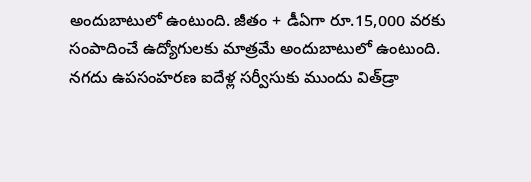అందుబాటులో ఉంటుంది. జీతం + డీఏగా రూ.15,000 వరకు సంపాదించే ఉద్యోగులకు మాత్రమే అందుబాటులో ఉంటుంది.
నగదు ఉపసంహరణ ఐదేళ్ల సర్వీసుకు ముందు విత్‌డ్రా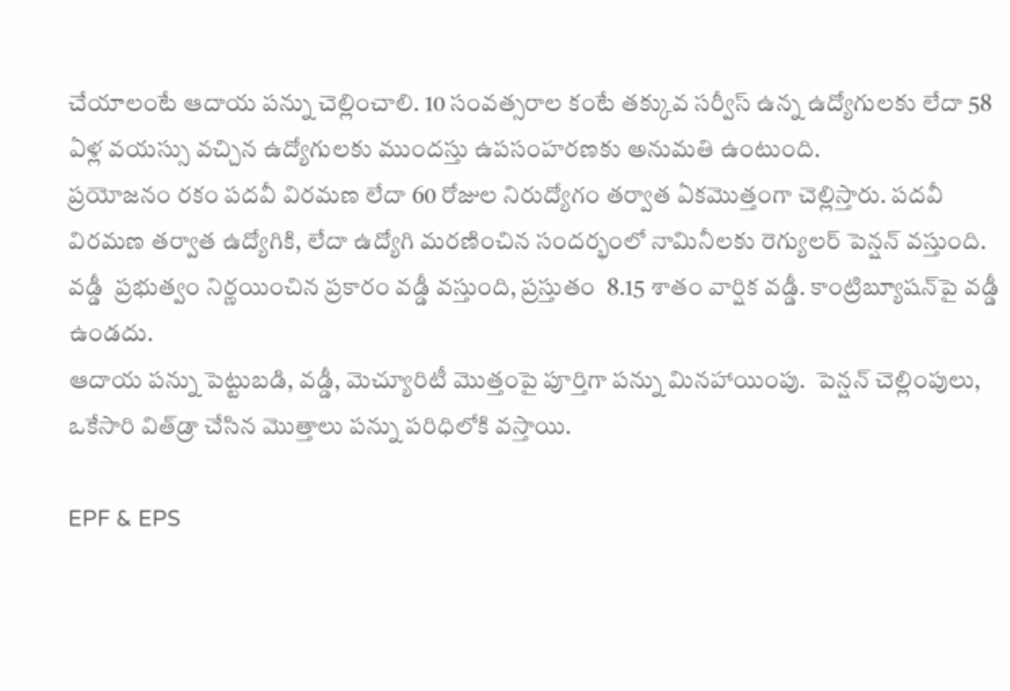చేయాలంటే ఆదాయ పన్ను చెల్లించాలి. 10 సంవత్సరాల కంటే తక్కువ సర్వీస్ ఉన్న ఉద్యోగులకు లేదా 58 ఏళ్ల వయస్సు వచ్చిన ఉద్యోగులకు ముందస్తు ఉపసంహరణకు అనుమతి ఉంటుంది.
ప్రయోజనం రకం పదవీ విరమణ లేదా 60 రోజుల నిరుద్యోగం తర్వాత ఏకమొత్తంగా చెల్లిస్తారు. పదవీ విరమణ తర్వాత ఉద్యోగికి, లేదా ఉద్యోగి మరణించిన సందర్భంలో నామినీలకు రెగ్యులర్ పెన్షన్ వస్తుంది.
వడ్డీ  ప్రభుత్వం నిర్ణయించిన ప్రకారం వడ్డీ వస్తుంది, ప్రస్తుతం  8.15 శాతం వార్షిక వడ్డీ. కాంట్రిబ్యూషన్‌పై వడ్డీ ఉండదు.
ఆదాయ పన్ను పెట్టుబడి, వడ్డీ, మెచ్యూరిటీ మొత్తంపై పూర్తిగా పన్ను మినహాయింపు.  పెన్షన్ చెల్లింపులు, ఒకేసారి విత్‌డ్రా చేసిన మొత్తాలు పన్ను పరిధిలోకి వస్తాయి.

EPF & EPS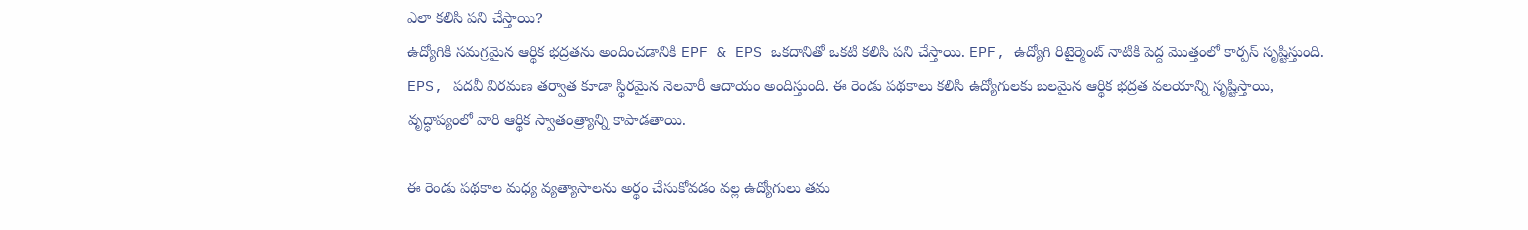ఎలా కలిసి పని చేస్తాయి?
ఉద్యోగికి సమగ్రమైన ఆర్థిక భద్రతను అందించడానికి EPF & EPS ఒకదానితో ఒకటి కలిసి పని చేస్తాయి. EPF, ఉద్యోగి రిటైర్మెంట్ నాటికి పెద్ద మొత్తంలో కార్పస్‌ సృష్టిస్తుంది. EPS, పదవీ విరమణ తర్వాత కూడా స్థిరమైన నెలవారీ ఆదాయం అందిస్తుంది. ఈ రెండు పథకాలు కలిసి ఉద్యోగులకు బలమైన ఆర్థిక భద్రత వలయాన్ని సృష్టిస్తాయి, వృద్ధాప్యంలో వారి ఆర్థిక స్వాతంత్ర్యాన్ని కాపాడతాయి.

ఈ రెండు పథకాల మధ్య వ్యత్యాసాలను అర్థం చేసుకోవడం వల్ల ఉద్యోగులు తమ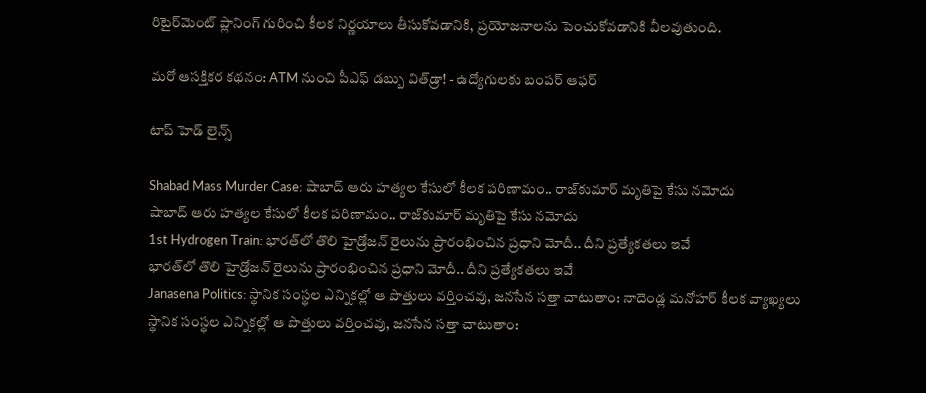రిటైర్‌మెంట్ ప్లానింగ్ గురించి కీలక నిర్ణయాలు తీసుకోవడానికి, ప్రయోజనాలను పెంచుకోవడానికి వీలవుతుంది.

మరో ఆసక్తికర కథనం: ATM నుంచి పీఎఫ్‌ డబ్బు విత్‌డ్రా! - ఉద్యోగులకు బంపర్‌ ఆఫర్‌

టాప్ హెడ్ లైన్స్

Shabad Mass Murder Case: షాబాద్‌ ఆరు హత్యల కేసులో కీలక పరిణామం.. రాజ్‌కుమార్ మృతిపై కేసు నమోదు
షాబాద్‌ ఆరు హత్యల కేసులో కీలక పరిణామం.. రాజ్‌కుమార్ మృతిపై కేసు నమోదు
1st Hydrogen Train: భారత్‌లో తొలి హైడ్రోజన్ రైలును ప్రారంభించిన ప్రధాని మోదీ.. దీని ప్రత్యేకతలు ఇవే
భారత్‌లో తొలి హైడ్రోజన్ రైలును ప్రారంభించిన ప్రధాని మోదీ.. దీని ప్రత్యేకతలు ఇవే
Janasena Politics: స్థానిక సంస్థల ఎన్నికల్లో ఆ పొత్తులు వర్తించవు, జనసేన సత్తా చాటుతాం: నాదెండ్ల మనోహర్ కీలక వ్యాఖ్యలు
స్థానిక సంస్థల ఎన్నికల్లో ఆ పొత్తులు వర్తించవు, జనసేన సత్తా చాటుతాం: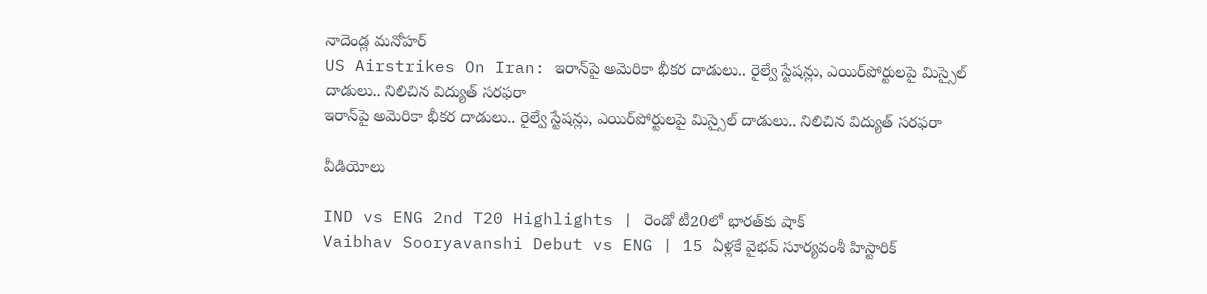నాదెండ్ల మనోహర్
US Airstrikes On Iran: ఇరాన్‌పై అమెరికా భీకర దాడులు.. రైల్వే స్టేషన్లు, ఎయిర్‌పోర్టులపై మిస్సైల్ దాడులు.. నిలిచిన విద్యుత్ సరఫరా
ఇరాన్‌పై అమెరికా భీకర దాడులు.. రైల్వే స్టేషన్లు, ఎయిర్‌పోర్టులపై మిస్సైల్ దాడులు.. నిలిచిన విద్యుత్ సరఫరా

వీడియోలు

IND vs ENG 2nd T20 Highlights | రెండో టీ20లో భారత్‌కు షాక్
Vaibhav Sooryavanshi Debut vs ENG | 15 ఏళ్లకే వైభవ్ సూర్యవంశీ హిస్టారిక్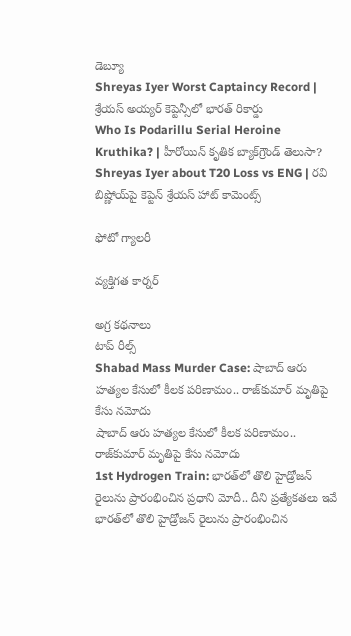డెబ్యూ
Shreyas Iyer Worst Captaincy Record | శ్రేయస్ అయ్యర్ కెప్టెన్సీలో భారత్ రికార్డు
Who Is Podarillu Serial Heroine Kruthika? | హీరోయిన్ కృతిక బ్యాక్‌గ్రౌండ్ తెలుసా?
Shreyas Iyer about T20 Loss vs ENG | రవి బిష్ణోయ్‌పై కెప్టెన్ శ్రేయస్ హాట్ కామెంట్స్

ఫోటో గ్యాలరీ

వ్యక్తిగత కార్నర్

అగ్ర కథనాలు
టాప్ రీల్స్
Shabad Mass Murder Case: షాబాద్‌ ఆరు హత్యల కేసులో కీలక పరిణామం.. రాజ్‌కుమార్ మృతిపై కేసు నమోదు
షాబాద్‌ ఆరు హత్యల కేసులో కీలక పరిణామం.. రాజ్‌కుమార్ మృతిపై కేసు నమోదు
1st Hydrogen Train: భారత్‌లో తొలి హైడ్రోజన్ రైలును ప్రారంభించిన ప్రధాని మోదీ.. దీని ప్రత్యేకతలు ఇవే
భారత్‌లో తొలి హైడ్రోజన్ రైలును ప్రారంభించిన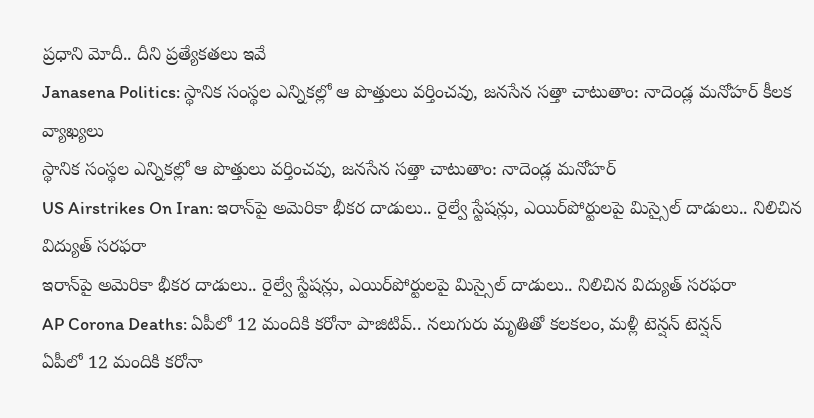ప్రధాని మోదీ.. దీని ప్రత్యేకతలు ఇవే
Janasena Politics: స్థానిక సంస్థల ఎన్నికల్లో ఆ పొత్తులు వర్తించవు, జనసేన సత్తా చాటుతాం: నాదెండ్ల మనోహర్ కీలక వ్యాఖ్యలు
స్థానిక సంస్థల ఎన్నికల్లో ఆ పొత్తులు వర్తించవు, జనసేన సత్తా చాటుతాం: నాదెండ్ల మనోహర్
US Airstrikes On Iran: ఇరాన్‌పై అమెరికా భీకర దాడులు.. రైల్వే స్టేషన్లు, ఎయిర్‌పోర్టులపై మిస్సైల్ దాడులు.. నిలిచిన విద్యుత్ సరఫరా
ఇరాన్‌పై అమెరికా భీకర దాడులు.. రైల్వే స్టేషన్లు, ఎయిర్‌పోర్టులపై మిస్సైల్ దాడులు.. నిలిచిన విద్యుత్ సరఫరా
AP Corona Deaths: ఏపీలో 12 మందికి కరోనా పాజిటివ్.. నలుగురు మృతితో కలకలం, మళ్లీ టెన్షన్ టెన్షన్
ఏపీలో 12 మందికి కరోనా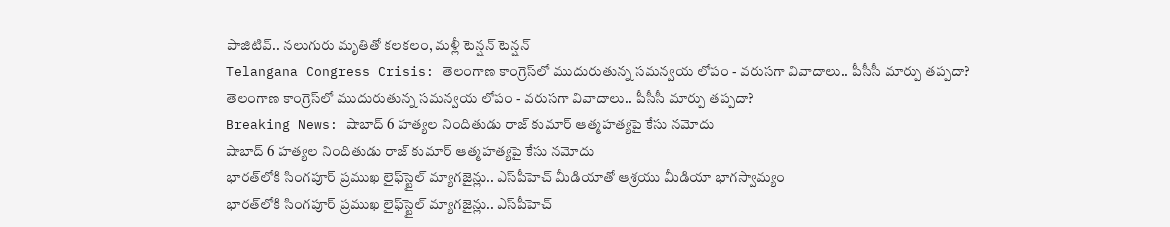పాజిటివ్.. నలుగురు మృతితో కలకలం, మళ్లీ టెన్షన్ టెన్షన్
Telangana Congress Crisis: తెలంగాణ కాంగ్రెస్‌లో ముదురుతున్న సమన్వయ లోపం - వరుసగా వివాదాలు.. పీసీసీ మార్పు తప్పదా?
తెలంగాణ కాంగ్రెస్‌లో ముదురుతున్న సమన్వయ లోపం - వరుసగా వివాదాలు.. పీసీసీ మార్పు తప్పదా?
Breaking News: షాబాద్ 6 హత్యల నిందితుడు రాజ్ కుమార్ ఆత్మహత్యపై కేసు నమోదు
షాబాద్ 6 హత్యల నిందితుడు రాజ్ కుమార్ ఆత్మహత్యపై కేసు నమోదు
భారత్‌లోకి సింగపూర్ ప్రముఖ లైఫ్‌స్టైల్ మ్యాగజైన్లు.. ఎస్‌పీహెచ్ మీడియాతో ఆశ్రయు మీడియా భాగస్వామ్యం
భారత్‌లోకి సింగపూర్ ప్రముఖ లైఫ్‌స్టైల్ మ్యాగజైన్లు.. ఎస్‌పీహెచ్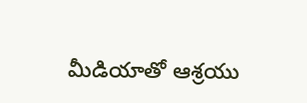మీడియాతో ఆశ్రయు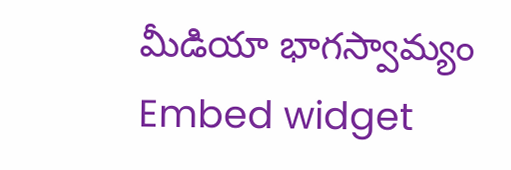మీడియా భాగస్వామ్యం
Embed widget